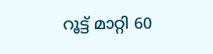റൂട്ട് മാറ്റി 60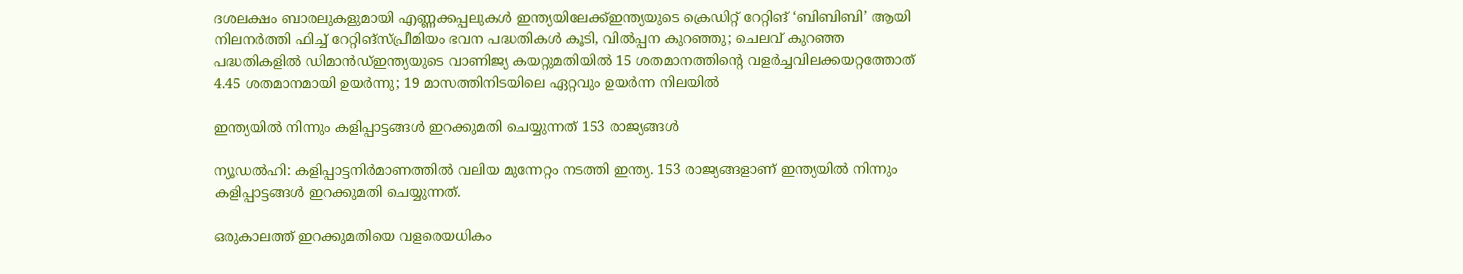ദശലക്ഷം ബാരലുകളുമായി എണ്ണക്കപ്പലുകൾ ഇന്ത്യയിലേക്ക്ഇന്ത്യയുടെ ക്രെഡിറ്റ് റേറ്റിങ് ‘ബിബിബി’ ആയി നിലനർത്തി ഫിച്ച് റേറ്റിങ്സ്പ്രീമിയം ഭവന പദ്ധതികൾ കൂടി, വിൽപ്പന കുറഞ്ഞു; ചെലവ് കുറഞ്ഞ പദ്ധതികളിൽ ഡിമാൻഡ്ഇന്ത്യയുടെ വാണിജ്യ കയറ്റുമതിയിൽ 15 ശതമാനത്തിന്റെ വളർച്ചവിലക്കയറ്റത്തോത് 4.45 ശതമാനമായി ഉയർന്നു; 19 മാസത്തിനിടയിലെ ഏറ്റവും ഉയർന്ന നിലയിൽ

ഇന്ത്യയില്‍ നിന്നും കളിപ്പാട്ടങ്ങള്‍ ഇറക്കുമതി ചെയ്യുന്നത് 153 രാജ്യങ്ങള്‍

ന്യൂഡൽഹി: കളിപ്പാട്ടനിര്‍മാണത്തില്‍ വലിയ മുന്നേറ്റം നടത്തി ഇന്ത്യ. 153 രാജ്യങ്ങളാണ് ഇന്ത്യയില്‍ നിന്നും കളിപ്പാട്ടങ്ങള്‍ ഇറക്കുമതി ചെയ്യുന്നത്.

ഒരുകാലത്ത് ഇറക്കുമതിയെ വളരെയധികം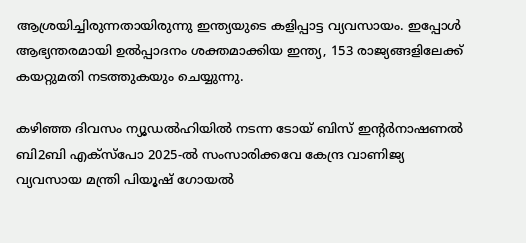ആശ്രയിച്ചിരുന്നതായിരുന്നു ഇന്ത്യയുടെ കളിപ്പാട്ട വ്യവസായം. ഇപ്പോള്‍ ആഭ്യന്തരമായി ഉല്‍പ്പാദനം ശക്തമാക്കിയ ഇന്ത്യ, 153 രാജ്യങ്ങളിലേക്ക് കയറ്റുമതി നടത്തുകയും ചെയ്യുന്നു.

കഴിഞ്ഞ ദിവസം ന്യൂഡല്‍ഹിയില്‍ നടന്ന ടോയ് ബിസ് ഇന്റര്‍നാഷണല്‍ ബി2ബി എക്‌സ്‌പോ 2025-ല്‍ സംസാരിക്കവേ കേന്ദ്ര വാണിജ്യ വ്യവസായ മന്ത്രി പിയൂഷ് ഗോയല്‍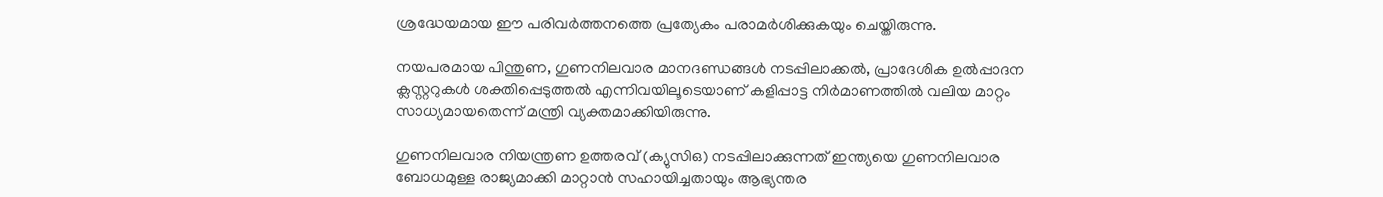ശ്രദ്ധേയമായ ഈ പരിവര്‍ത്തനത്തെ പ്രത്യേകം പരാമര്‍ശിക്കുകയും ചെയ്തിരുന്നു.

നയപരമായ പിന്തുണ, ഗുണനിലവാര മാനദണ്ഡങ്ങള്‍ നടപ്പിലാക്കല്‍, പ്രാദേശിക ഉല്‍പ്പാദന ക്ലസ്റ്ററുകള്‍ ശക്തിപ്പെടുത്തല്‍ എന്നിവയിലൂടെയാണ് കളിപ്പാട്ട നിര്‍മാണത്തില്‍ വലിയ മാറ്റം സാധ്യമായതെന്ന് മന്ത്രി വ്യക്തമാക്കിയിരുന്നു.

ഗുണനിലവാര നിയന്ത്രണ ഉത്തരവ് (ക്യുസിഒ) നടപ്പിലാക്കുന്നത് ഇന്ത്യയെ ഗുണനിലവാര ബോധമുള്ള രാജ്യമാക്കി മാറ്റാന്‍ സഹായിച്ചതായും ആഭ്യന്തര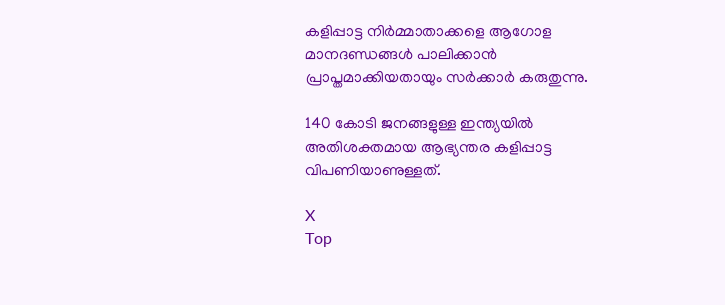കളിപ്പാട്ട നിര്‍മ്മാതാക്കളെ ആഗോള മാനദണ്ഡങ്ങള്‍ പാലിക്കാന്‍ പ്രാപ്തമാക്കിയതായും സര്‍ക്കാര്‍ കരുതുന്നു.

140 കോടി ജനങ്ങളുള്ള ഇന്ത്യയില്‍ അതിശക്തമായ ആഭ്യന്തര കളിപ്പാട്ട വിപണിയാണുള്ളത്.

X
Top